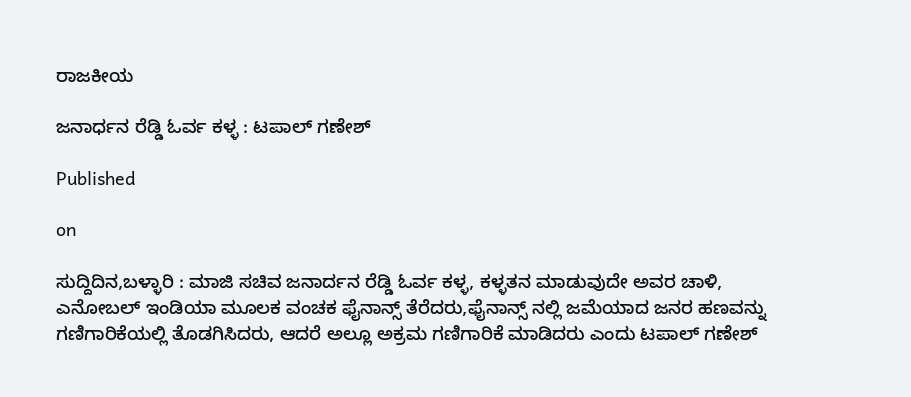ರಾಜಕೀಯ

ಜನಾರ್ಧನ ರೆಡ್ಡಿ ಓರ್ವ ಕಳ್ಳ : ಟಪಾಲ್ ಗಣೇಶ್

Published

on

ಸುದ್ದಿದಿನ,ಬಳ್ಳಾರಿ : ಮಾಜಿ ಸಚಿವ ಜನಾರ್ದನ ರೆಡ್ಡಿ ಓರ್ವ ಕಳ್ಳ, ಕಳ್ಳತನ ಮಾಡುವುದೇ ಅವರ ಚಾಳಿ, ಎನೋಬಲ್ ಇಂಡಿಯಾ ಮೂಲಕ ವಂಚಕ ಫೈನಾನ್ಸ್ ತೆರೆದರು,ಫೈನಾನ್ಸ್ ನಲ್ಲಿ ಜಮೆಯಾದ ಜನರ ಹಣವನ್ನು ಗಣಿಗಾರಿಕೆಯಲ್ಲಿ ತೊಡಗಿಸಿದರು, ಆದರೆ ಅಲ್ಲೂ ಅಕ್ರಮ ಗಣಿಗಾರಿಕೆ ಮಾಡಿದರು ಎಂದು ಟಪಾಲ್ ಗಣೇಶ್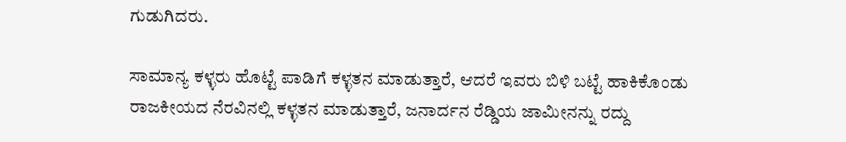ಗುಡುಗಿದರು.

ಸಾಮಾನ್ಯ ಕಳ್ಳರು ಹೊಟ್ಟೆ ಪಾಡಿಗೆ ಕಳ್ಳತನ ಮಾಡುತ್ತಾರೆ, ಆದರೆ ಇವರು ಬಿಳಿ ಬಟ್ಟೆ ಹಾಕಿಕೊಂಡು ರಾಜಕೀಯದ ನೆರವಿನಲ್ಲಿ ಕಳ್ಳತನ ಮಾಡುತ್ತಾರೆ, ಜನಾರ್ದನ ರೆಡ್ಡಿಯ ಜಾಮೀನನ್ನು ರದ್ದು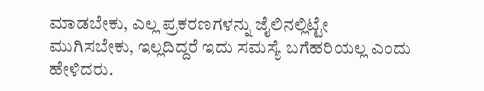ಮಾಡಬೇಕು, ಎಲ್ಲ ಪ್ರಕರಣಗಳನ್ನು ಜೈಲಿನಲ್ಲಿಟ್ಟೇ ಮುಗಿಸಬೇಕು, ಇಲ್ಲದಿದ್ದರೆ ಇದು ಸಮಸ್ಯೆ ಬಗೆಹರಿಯಲ್ಲ ಎಂದು ಹೇಳಿದರು.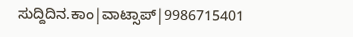ಸುದ್ದಿದಿನ.ಕಾಂ|ವಾಟ್ಸಾಪ್|9986715401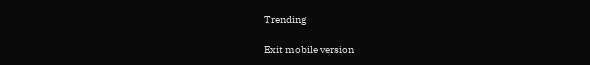Trending

Exit mobile version